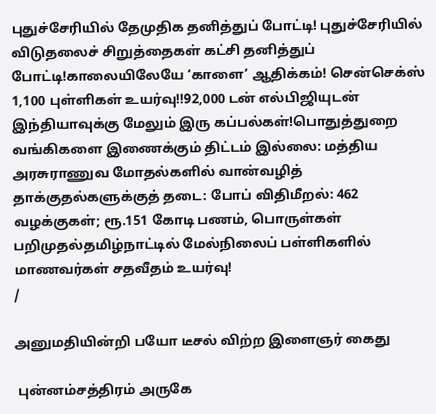புதுச்சேரியில் தேமுதிக தனித்துப் போட்டி! புதுச்சேரியில் விடுதலைச் சிறுத்தைகள் கட்சி தனித்துப் போட்டி!காலையிலேயே ‘காளை’ ஆதிக்கம்! சென்செக்ஸ் 1,100 புள்ளிகள் உயர்வு!!92,000 டன் எல்பிஜியுடன் இந்தியாவுக்கு மேலும் இரு கப்பல்கள்!பொதுத்துறை வங்கிகளை இணைக்கும் திட்டம் இல்லை: மத்திய அரசுராணுவ மோதல்களில் வான்வழித் தாக்குதல்களுக்குத் தடை: போப் விதிமீறல்: 462 வழக்குகள்; ரூ.151 கோடி பணம், பொருள்கள் பறிமுதல்தமிழ்நாட்டில் மேல்நிலைப் பள்ளிகளில் மாணவர்கள் சதவீதம் உயர்வு!
/

அனுமதியின்றி பயோ டீசல் விற்ற இளைஞர் கைது

 புன்னம்சத்திரம் அருகே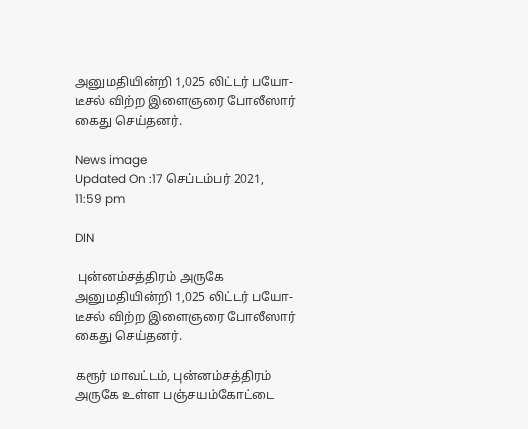அனுமதியின்றி 1,025 லிட்டர் பயோ-டீசல் விற்ற இளைஞரை போலீஸார் கைது செய்தனர்.

News image
Updated On :17 செப்டம்பர் 2021, 11:59 pm

DIN

 புன்னம்சத்திரம் அருகே அனுமதியின்றி 1,025 லிட்டர் பயோ-டீசல் விற்ற இளைஞரை போலீஸார் கைது செய்தனர்.

கரூர் மாவட்டம், புன்னம்சத்திரம் அருகே உள்ள பஞ்சயம்கோட்டை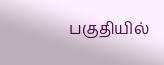பகுதியில்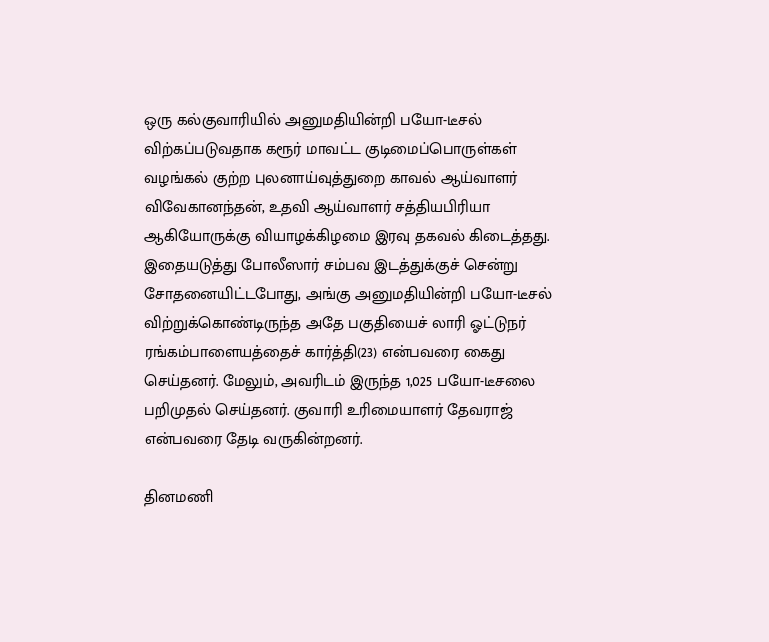ஒரு கல்குவாரியில் அனுமதியின்றி பயோ-டீசல் விற்கப்படுவதாக கரூர் மாவட்ட குடிமைப்பொருள்கள் வழங்கல் குற்ற புலனாய்வுத்துறை காவல் ஆய்வாளர் விவேகானந்தன், உதவி ஆய்வாளர் சத்தியபிரியா ஆகியோருக்கு வியாழக்கிழமை இரவு தகவல் கிடைத்தது. இதையடுத்து போலீஸார் சம்பவ இடத்துக்குச் சென்று சோதனையிட்டபோது, அங்கு அனுமதியின்றி பயோ-டீசல் விற்றுக்கொண்டிருந்த அதே பகுதியைச் லாரி ஓட்டுநர் ரங்கம்பாளையத்தைச் கார்த்தி(23) என்பவரை கைது செய்தனர். மேலும், அவரிடம் இருந்த 1,025 பயோ-டீசலை பறிமுதல் செய்தனர். குவாரி உரிமையாளர் தேவராஜ் என்பவரை தேடி வருகின்றனர்.

தினமணி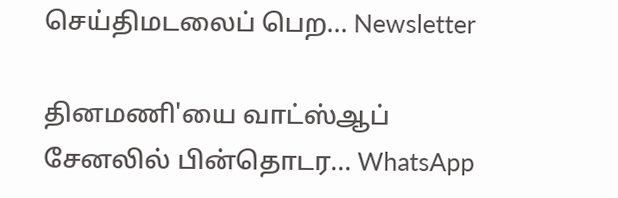செய்திமடலைப் பெற... Newsletter

தினமணி'யை வாட்ஸ்ஆப் சேனலில் பின்தொடர... WhatsApp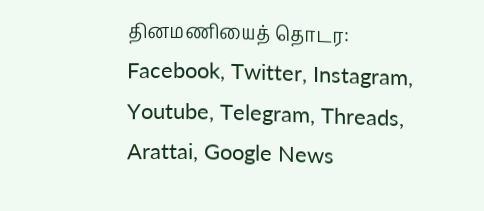தினமணியைத் தொடர: Facebook, Twitter, Instagram, Youtube, Telegram, Threads, Arattai, Google News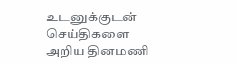உடனுக்குடன் செய்திகளை அறிய தினமணி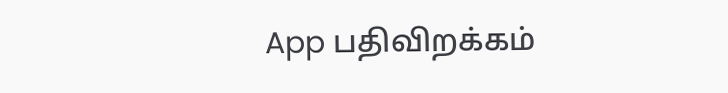App பதிவிறக்கம்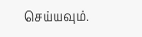செய்யவும்.